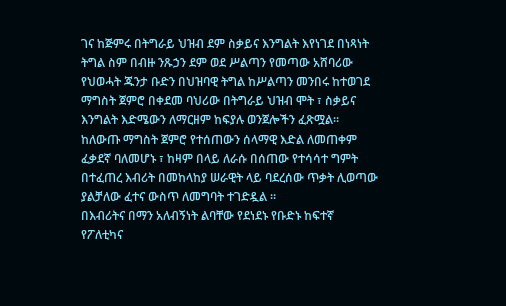ገና ከጅምሩ በትግራይ ህዝብ ደም ስቃይና እንግልት እየነገደ በነጻነት ትግል ስም በብዙ ንጹኃን ደም ወደ ሥልጣን የመጣው አሸባሪው የህወሓት ጁንታ ቡድን በህዝባዊ ትግል ከሥልጣን መንበሩ ከተወገደ ማግስት ጀምሮ በቀደመ ባህሪው በትግራይ ህዝብ ሞት ፣ ስቃይና እንግልት እድሜውን ለማርዘም ከፍያሉ ወንጀሎችን ፈጽሟል።
ከለውጡ ማግስት ጀምሮ የተሰጠውን ሰላማዊ እድል ለመጠቀም ፈቃደኛ ባለመሆኑ ፣ ከዛም በላይ ለራሱ በሰጠው የተሳሳተ ግምት በተፈጠረ እብሪት በመከላከያ ሠራዊት ላይ ባደረሰው ጥቃት ሊወጣው ያልቻለው ፈተና ውስጥ ለመግባት ተገድዷል ።
በእብሪትና በማን አለብኝነት ልባቸው የደነደኑ የቡድኑ ከፍተኛ የፖለቲካና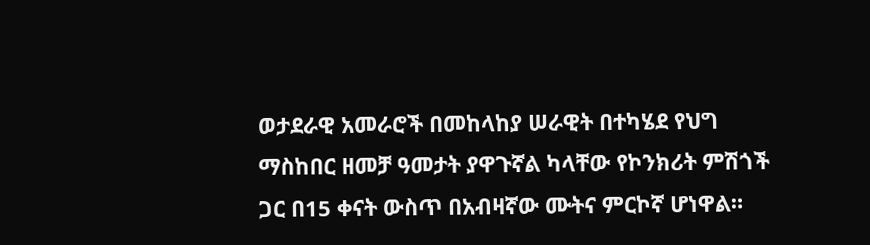ወታደራዊ አመራሮች በመከላከያ ሠራዊት በተካሄደ የህግ ማስከበር ዘመቻ ዓመታት ያዋጉኛል ካላቸው የኮንክሪት ምሽጎች ጋር በ15 ቀናት ውስጥ በአብዛኛው ሙትና ምርኮኛ ሆነዋል።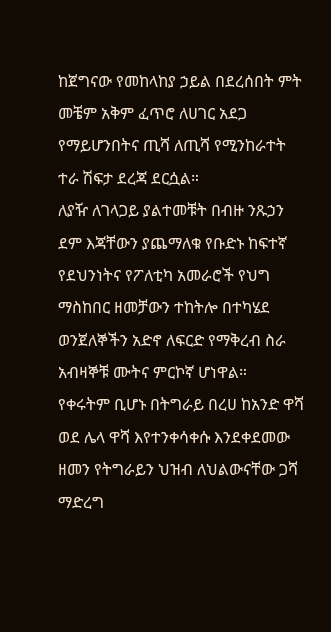ከጀግናው የመከላከያ ኃይል በደረሰበት ምት መቼም አቅም ፈጥሮ ለሀገር አደጋ የማይሆንበትና ጢሻ ለጢሻ የሚንከራተት ተራ ሽፍታ ደረጃ ደርሷል።
ለያዥ ለገላጋይ ያልተመቹት በብዙ ንጹኃን ደም እጃቸውን ያጨማለቁ የቡድኑ ከፍተኛ የደህንነትና የፖለቲካ አመራሮች የህግ ማስከበር ዘመቻውን ተከትሎ በተካሄደ ወንጀለኞችን አድኖ ለፍርድ የማቅረብ ስራ አብዛኞቹ ሙትና ምርኮኛ ሆነዋል።
የቀሩትም ቢሆኑ በትግራይ በረሀ ከአንድ ዋሻ ወደ ሌላ ዋሻ እየተንቀሳቀሱ እንደቀደመው ዘመን የትግራይን ህዝብ ለህልውናቸው ጋሻ ማድረግ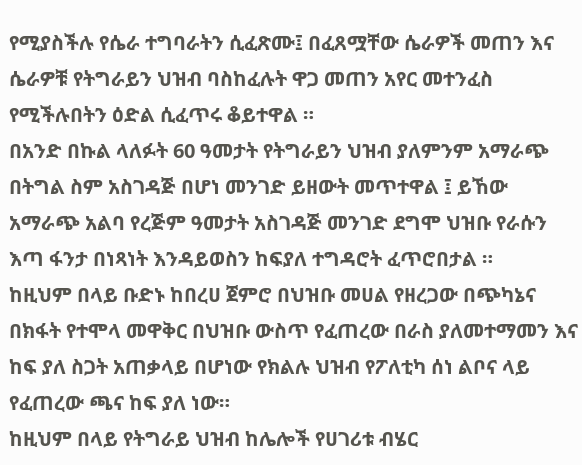የሚያስችሉ የሴራ ተግባራትን ሲፈጽሙ፤ በፈጸሟቸው ሴራዎች መጠን እና ሴራዎቹ የትግራይን ህዝብ ባስከፈሉት ዋጋ መጠን አየር መተንፈስ የሚችሉበትን ዕድል ሲፈጥሩ ቆይተዋል ።
በአንድ በኩል ላለፉት 60 ዓመታት የትግራይን ህዝብ ያለምንም አማራጭ በትግል ስም አስገዳጅ በሆነ መንገድ ይዘውት መጥተዋል ፤ ይኸው አማራጭ አልባ የረጅም ዓመታት አስገዳጅ መንገድ ደግሞ ህዝቡ የራሱን እጣ ፋንታ በነጻነት እንዳይወስን ከፍያለ ተግዳሮት ፈጥሮበታል ።
ከዚህም በላይ ቡድኑ ከበረሀ ጀምሮ በህዝቡ መሀል የዘረጋው በጭካኔና በክፋት የተሞላ መዋቅር በህዝቡ ውስጥ የፈጠረው በራስ ያለመተማመን እና ከፍ ያለ ስጋት አጠቃላይ በሆነው የክልሉ ህዝብ የፖለቲካ ሰነ ልቦና ላይ የፈጠረው ጫና ከፍ ያለ ነው።
ከዚህም በላይ የትግራይ ህዝብ ከሌሎች የሀገሪቱ ብሄር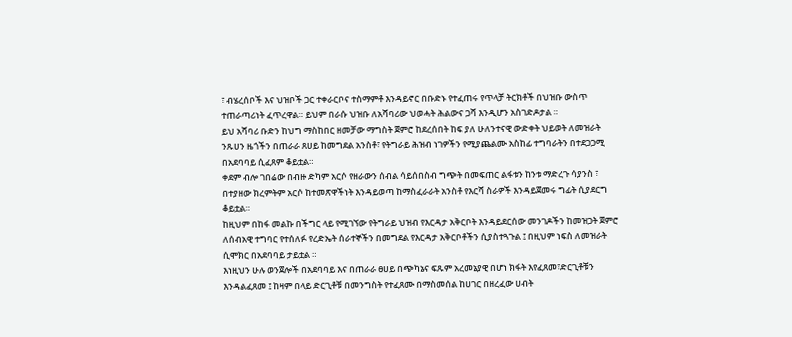፣ ብሄረሰቦች እና ህዝቦች ጋር ተቀራርቦና ተስማምቶ እንዳይኖር በቡድኑ የተፈጠሩ የጥላቻ ትርክቶች በህዝቡ ውስጥ ተጠራጣሪነት ፈጥረዋል። ይህም በራሱ ህዝቡ ለአሻባሪው ህወሓት ሕልውና ጋሻ እንዲሆን አስገድዶታል ።
ይህ አሻባሪ ቡድን ከህግ ማስከበር ዘመቻው ማግስት ጀምሮ ከደረሰበት ከፍ ያለ ሁለንተናዊ ውድቀት ህይወት ለመዝራት ንጹሀን ዜጎችን በጠራራ ጸሀይ ከመግደል አንስቶ፣ የትግራይ ሕዝብ ነገዎችን የሚያጨልሙ አስከፊ ተግባራትን በተደጋጋሚ በአደባባይ ሲፈጸም ቆይቷል።
ቀደም ብሎ ገበሬው በብዙ ድካም አርሶ የዘራውን ሰብል ሳይሰበስብ ግጭት በመፍጠር ልፋቱን ከንቱ ማድረጉ ሳያንስ ፣ በተያዘው ክረምትም አርሶ ከተመጽዋችነት እንዳይወጣ ከማስፈራራት አንስቶ የእርሻ ስራዎች እንዳይጀመሩ ግፊት ሲያደርግ ቆይቷል።
ከዚህም በከፋ መልኩ በችግር ላይ የሚገኘው የትግራይ ህዝብ የእርዳታ አቅርቦት እንዳይደርሰው መንገዶችን ከመዝጋት ጀምሮ ለሰብአዊ ተግባር የተሰለፉ የረድኤት ሰራተኞችን በመግደል የእርዳታ አቅርቦቶችን ሲያስተጓጉል ፤ በዚህም ነፍስ ለመዝራት ሲሞክር በአደባባይ ታይቷል ።
እነዚህን ሁሉ ወንጀሎች በአደባባይ እና በጠራራ ፀሀይ በጭካኔና ፍጹም አረመኔያዊ በሆነ ክፋት እየፈጸመ፣ድርጊቶቹን እንዳልፈጸመ ፤ ከዛም በላይ ድርጊቶቹ በመንግስት የተፈጸሙ በማስመሰል ከሀገር በዘረፈው ሀብት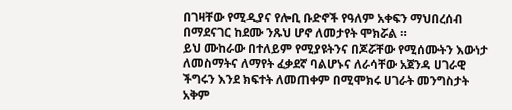በገዛቸው የሚዲያና የሎቢ ቡድኖች የዓለም አቀፍን ማህበረሰብ በማደናገር ከደሙ ንጹህ ሆኖ ለመታየት ሞክሯል ።
ይህ ሙከራው በተለይም የሚያዩትንና በጆሯቸው የሚሰሙትን እውነታ ለመስማትና ለማየት ፈቃደኛ ባልሆኑና ለራሳቸው አጀንዳ ሀገራዊ ችግሩን እንደ ክፍተት ለመጠቀም በሚሞክሩ ሀገራት መንግስታት አቅም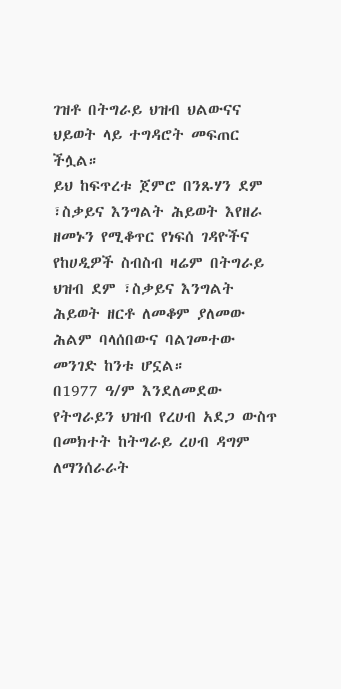ገዝቶ በትግራይ ህዝብ ህልውናና ህይወት ላይ ተግዳሮት መፍጠር ችሏል።
ይህ ከፍጥረቱ ጀምሮ በንጹሃን ደም ፣ስቃይና እንግልት ሕይወት እየዘራ ዘመኑን የሚቆጥር የነፍሰ ገዳዮችና የከሀዲዎች ስብስብ ዛሬም በትግራይ ህዝብ ደም ፣ስቃይና እንግልት ሕይወት ዘርቶ ለመቆም ያለመው ሕልም ባላሰበውና ባልገመተው መንገድ ከንቱ ሆኗል።
በ1977 ዓ/ም እንደለመደው የትግራይን ህዝብ የረሀብ አደጋ ውስጥ በመክተት ከትግራይ ረሀብ ዳግም ለማንሰራራት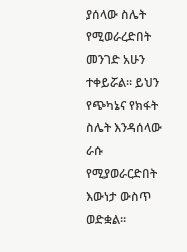ያሰላው ስሌት የሚወራረድበት መንገድ አሁን ተቀይሯል። ይህን የጭካኔና የክፋት ስሌት እንዳሰላው ራሱ የሚያወራርድበት እውነታ ውስጥ ወድቋል።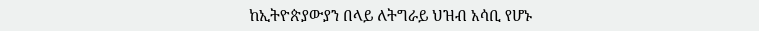ከኢትዮጵያውያን በላይ ለትግራይ ህዝብ አሳቢ የሆኑ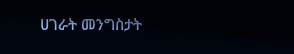ሀገራት መንግስታት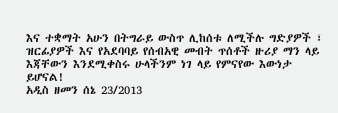እና ተቋማት አሁን በትግራይ ውስጥ ሊከሰቱ ለሚችሉ ግድያዎች ፣ ዝርፊያዎች እና የአደባባይ የሰብአዊ መብት ጥሰቶች ዙሪያ ማን ላይ እጃቸውን እንደሚቀስሩ ሁላችንም ነገ ላይ የምናየው እውነታ ይሆናል!
አዲስ ዘመን ሰኔ 23/2013